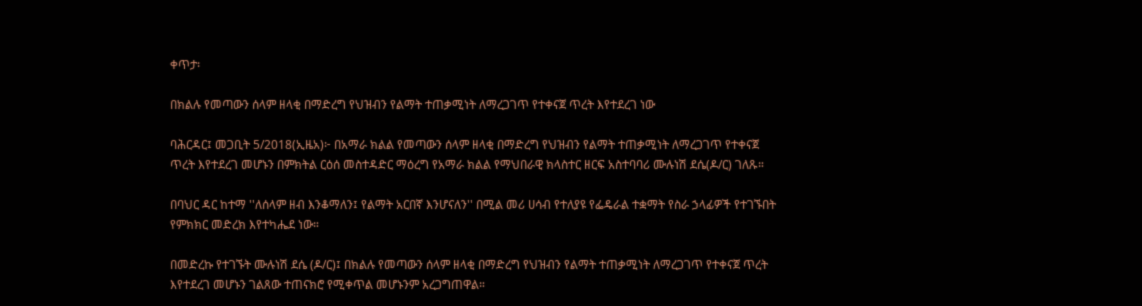ቀጥታ፡

በክልሉ የመጣውን ሰላም ዘላቂ በማድረግ የህዝብን የልማት ተጠቃሚነት ለማረጋገጥ የተቀናጀ ጥረት እየተደረገ ነው

ባሕርዳር፤ መጋቢት 5/2018(ኢዜአ)፦ በአማራ ክልል የመጣውን ሰላም ዘላቂ በማድረግ የህዝብን የልማት ተጠቃሚነት ለማረጋገጥ የተቀናጀ ጥረት እየተደረገ መሆኑን በምክትል ርዕሰ መስተዳድር ማዕረግ የአማራ ክልል የማህበራዊ ክላስተር ዘርፍ አስተባባሪ ሙሉነሽ ደሴ(ዶ/ር) ገለጹ።

በባህር ዳር ከተማ ''ለሰላም ዘብ እንቆማለን፤ የልማት አርበኛ እንሆናለን'' በሚል መሪ ሀሳብ የተለያዩ የፌዴራል ተቋማት የስራ ኃላፊዎች የተገኙበት የምክክር መድረክ እየተካሔደ ነው።

በመድረኩ የተገኙት ሙሉነሽ ደሴ (ዶ/ር)፤ በክልሉ የመጣውን ሰላም ዘላቂ በማድረግ የህዝብን የልማት ተጠቃሚነት ለማረጋገጥ የተቀናጀ ጥረት እየተደረገ መሆኑን ገልጸው ተጠናክሮ የሚቀጥል መሆኑንም አረጋግጠዋል።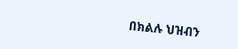በክልሉ ህዝብን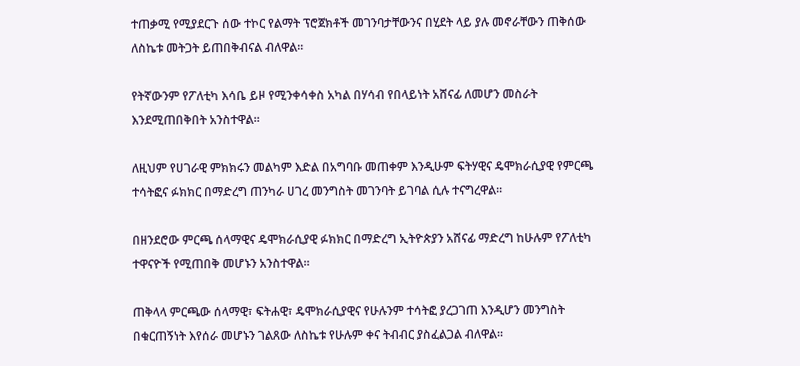ተጠቃሚ የሚያደርጉ ሰው ተኮር የልማት ፕሮጀክቶች መገንባታቸውንና በሂደት ላይ ያሉ መኖራቸውን ጠቅሰው ለስኬቱ መትጋት ይጠበቅብናል ብለዋል።

የትኛውንም የፖለቲካ እሳቤ ይዞ የሚንቀሳቀስ አካል በሃሳብ የበላይነት አሸናፊ ለመሆን መስራት እንደሚጠበቅበት አንስተዋል።

ለዚህም የሀገራዊ ምክክሩን መልካም እድል በአግባቡ መጠቀም እንዲሁም ፍትሃዊና ዴሞክራሲያዊ የምርጫ ተሳትፎና ፉክክር በማድረግ ጠንካራ ሀገረ መንግስት መገንባት ይገባል ሲሉ ተናግረዋል።

በዘንደሮው ምርጫ ሰላማዊና ዴሞክራሲያዊ ፉክክር በማድረግ ኢትዮጵያን አሸናፊ ማድረግ ከሁሉም የፖለቲካ ተዋናዮች የሚጠበቅ መሆኑን አንስተዋል።

ጠቅላላ ምርጫው ሰላማዊ፣ ፍትሐዊ፣ ዴሞክራሲያዊና የሁሉንም ተሳትፎ ያረጋገጠ እንዲሆን መንግስት በቁርጠኝነት እየሰራ መሆኑን ገልጸው ለስኬቱ የሁሉም ቀና ትብብር ያስፈልጋል ብለዋል።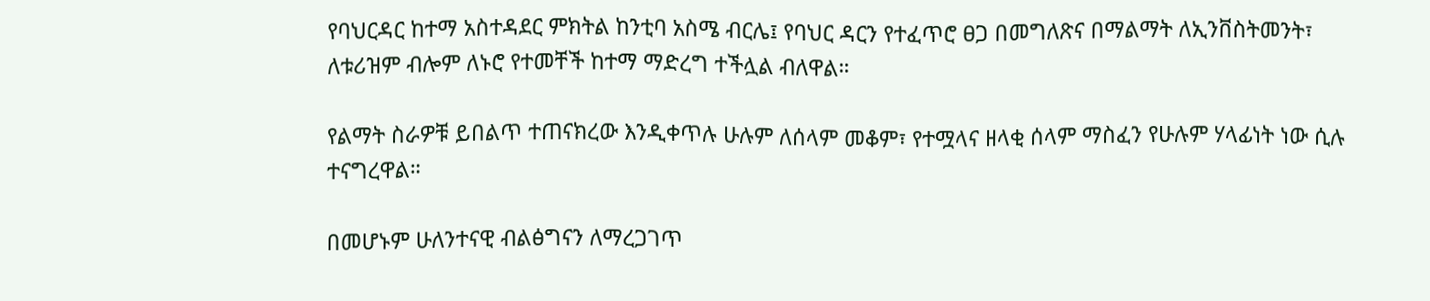የባህርዳር ከተማ አስተዳደር ምክትል ከንቲባ አስሜ ብርሌ፤ የባህር ዳርን የተፈጥሮ ፀጋ በመግለጽና በማልማት ለኢንቨስትመንት፣ ለቱሪዝም ብሎም ለኑሮ የተመቸች ከተማ ማድረግ ተችሏል ብለዋል።

የልማት ስራዎቹ ይበልጥ ተጠናክረው እንዲቀጥሉ ሁሉም ለሰላም መቆም፣ የተሟላና ዘላቂ ሰላም ማስፈን የሁሉም ሃላፊነት ነው ሲሉ ተናግረዋል።

በመሆኑም ሁለንተናዊ ብልፅግናን ለማረጋገጥ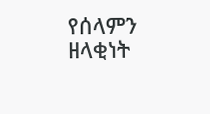የሰላምን ዘላቂነት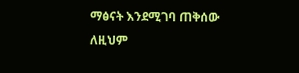ማፅናት እንደሚገባ ጠቅሰው ለዚህም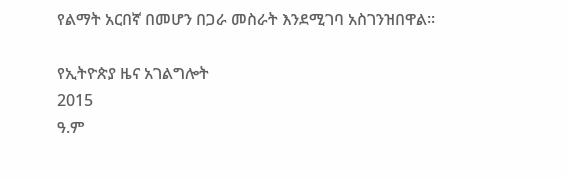የልማት አርበኛ በመሆን በጋራ መስራት እንደሚገባ አስገንዝበዋል።

የኢትዮጵያ ዜና አገልግሎት
2015
ዓ.ም